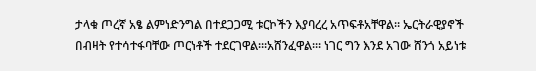ታላቁ ጦረኛ አፄ ልምነድንግል በተደጋጋሚ ቱርኮችን እያባረረ አጥፍቶአቸዋል። ኤርትራዊያኖች በብዛት የተሳተፋባቸው ጦርነቶች ተደርገዋል።፡አሸንፈዋል።፡ ነገር ግን እንደ አገው ሸንጎ አይነቱ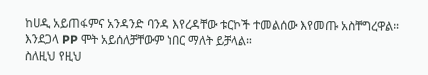ከሀዲ አይጠፋምና አንዳንድ ባንዳ እየረዳቸው ቱርኮች ተመልሰው እየመጡ አስቸግረዋል። እንደጋላ PP ሞት አይሰለቻቸውም ነበር ማለት ይቻላል።
ስለዚህ የዚህ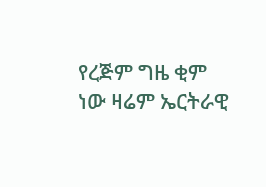የረጅም ግዜ ቂም ነው ዛሬም ኤርትራዊ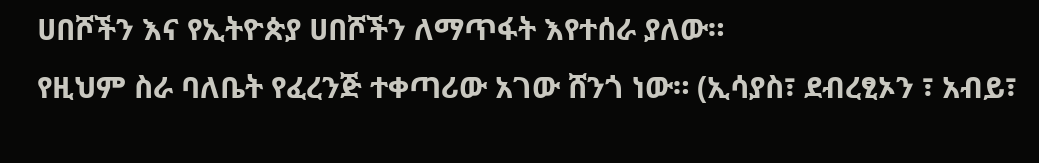ሀበሾችን እና የኢትዮጵያ ሀበሾችን ለማጥፋት እየተሰራ ያለው።
የዚህም ስራ ባለቤት የፈረንጅ ተቀጣሪው አገው ሸንጎ ነው። (ኢሳያስ፣ ደብረፂኦን ፣ አብይ፣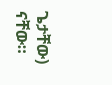ጌታቸው) ናቸው።